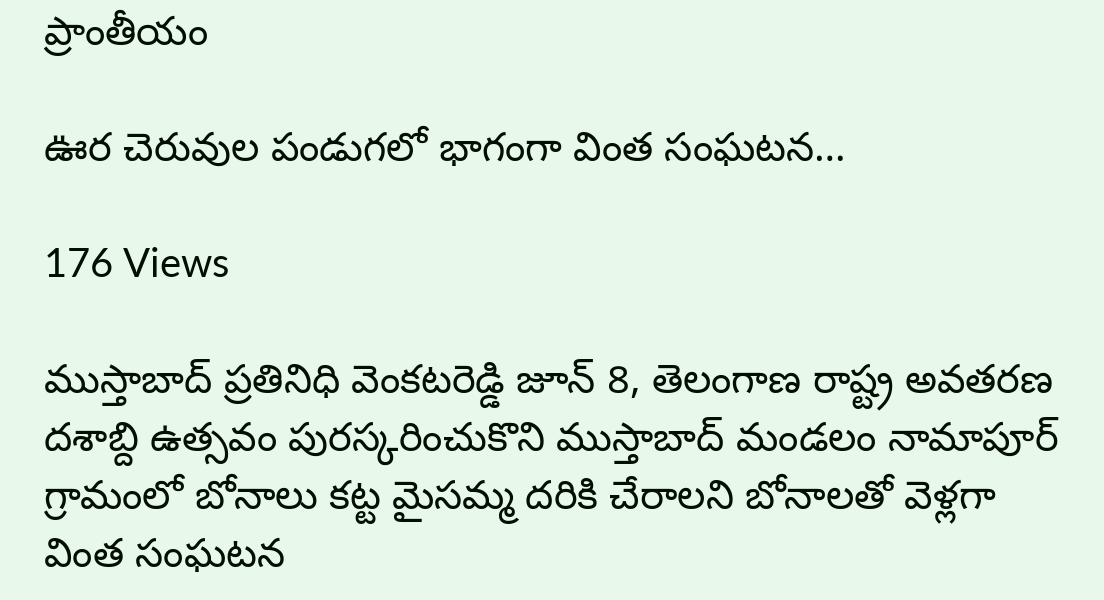ప్రాంతీయం

ఊర చెరువుల పండుగలో భాగంగా వింత సంఘటన…

176 Views

ముస్తాబాద్ ప్రతినిధి వెంకటరెడ్డి జూన్ 8, తెలంగాణ రాష్ట్ర అవతరణ దశాబ్ది ఉత్సవం పురస్కరించుకొని ముస్తాబాద్ మండలం నామాపూర్ గ్రామంలో బోనాలు కట్ట మైసమ్మ దరికి చేరాలని బోనాలతో వెళ్లగా వింత సంఘటన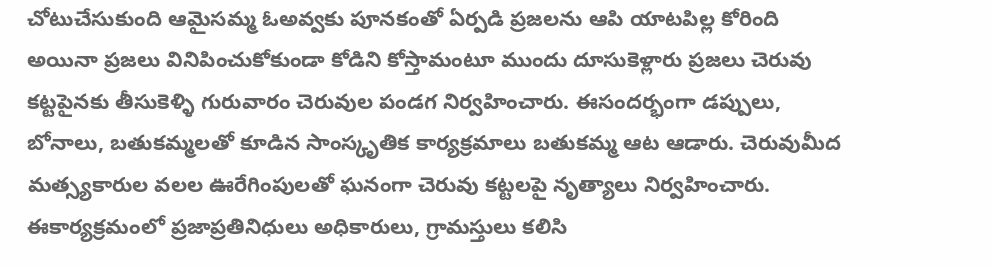చోటుచేసుకుంది ఆమైసమ్మ ఓఅవ్వకు పూనకంతో ఏర్పడి ప్రజలను ఆపి యాటపిల్ల కోరింది అయినా ప్రజలు వినిపించుకోకుండా కోడిని కోస్తామంటూ ముందు దూసుకెళ్లారు ప్రజలు చెరువు కట్టపైనకు తీసుకెళ్ళి గురువారం చెరువుల పండగ నిర్వహించారు. ఈసందర్భంగా డప్పులు, బోనాలు, బతుకమ్మలతో కూడిన సాంస్కృతిక కార్యక్రమాలు బతుకమ్మ ఆట ఆడారు. చెరువుమీద మత్స్యకారుల వలల ఊరేగింపులతో ఘనంగా చెరువు కట్టలపై నృత్యాలు నిర్వహించారు. ఈకార్యక్రమంలో ప్రజాప్రతినిధులు అధికారులు, గ్రామస్తులు కలిసి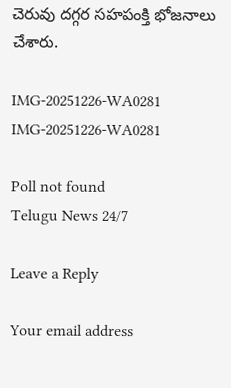చెరువు దగ్గర సహపంక్తి భోజనాలు చేశారు.

IMG-20251226-WA0281
IMG-20251226-WA0281

Poll not found
Telugu News 24/7

Leave a Reply

Your email address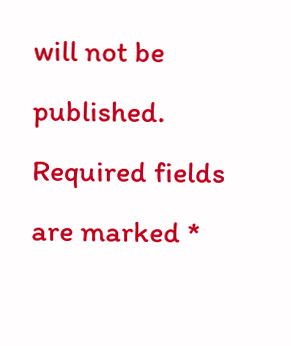will not be published. Required fields are marked *